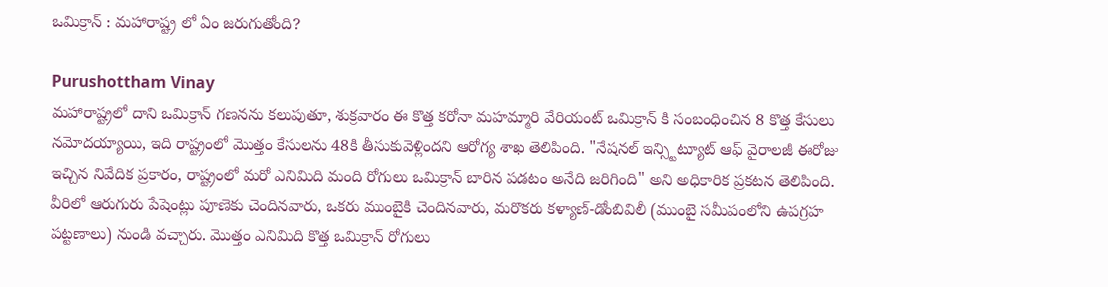ఒమిక్రాన్ : మ‌హారాష్ట్ర లో ఏం జ‌రుగుతోంది?

Purushottham Vinay
మహారాష్ట్రలో దాని ఒమిక్రాన్ గణనను కలుపుతూ, శుక్రవారం ఈ కొత్త కరోనా మహమ్మారి వేరియంట్‌ ఒమిక్రాన్ కి సంబంధించిన 8 కొత్త కేసులు నమోదయ్యాయి, ఇది రాష్ట్రంలో మొత్తం కేసులను 48కి తీసుకువెళ్లిందని ఆరోగ్య శాఖ తెలిపింది. "నేషనల్ ఇన్స్టిట్యూట్ ఆఫ్ వైరాలజీ ఈరోజు ఇచ్చిన నివేదిక ప్రకారం, రాష్ట్రంలో మరో ఎనిమిది మంది రోగులు ఒమిక్రాన్ బారిన పడటం అనేది జరిగింది" అని అధికారిక ప్రకటన తెలిపింది. వీరిలో ఆరుగురు పేషెంట్లు పూణెకు చెందినవారు, ఒకరు ముంబైకి చెందినవారు, మరొకరు కళ్యాణ్-డోంబివిలీ (ముంబై సమీపంలోని ఉపగ్రహ పట్టణాలు) నుండి వచ్చారు. మొత్తం ఎనిమిది కొత్త ఒమిక్రాన్ రోగులు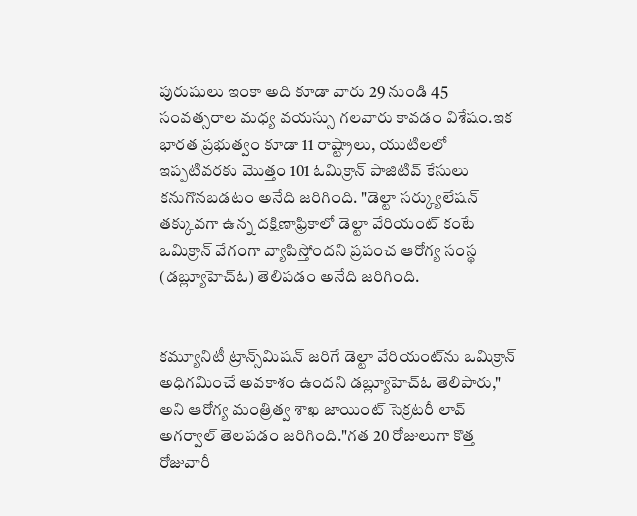పురుషులు ఇంకా అది కూడా వారు 29 నుండి 45 సంవత్సరాల మధ్య వయస్సు గలవారు కావడం విశేషం.ఇక భారత ప్రభుత్వం కూడా 11 రాష్ట్రాలు, యుటిలలో ఇప్పటివరకు మొత్తం 101 ఓమిక్రాన్ పాజిటివ్ కేసులు కనుగొనబడటం అనేది జరిగింది. "డెల్టా సర్క్యులేషన్ తక్కువగా ఉన్న దక్షిణాఫ్రికాలో డెల్టా వేరియంట్ కంటే ఒమిక్రాన్ వేగంగా వ్యాపిస్తోందని ప్రపంచ ఆరోగ్య సంస్థ (డబ్ల్యూహెచ్‌ఓ) తెలిపడం అనేది జరిగింది.


కమ్యూనిటీ ట్రాన్స్‌మిషన్ జరిగే డెల్టా వేరియంట్‌ను ఒమిక్రాన్ అధిగమించే అవకాశం ఉందని డబ్ల్యూహెచ్‌ఓ తెలిపారు," అని ఆరోగ్య మంత్రిత్వ శాఖ జాయింట్ సెక్రటరీ లావ్ అగర్వాల్ తెలపడం జరిగింది."గత 20 రోజులుగా కొత్త రోజువారీ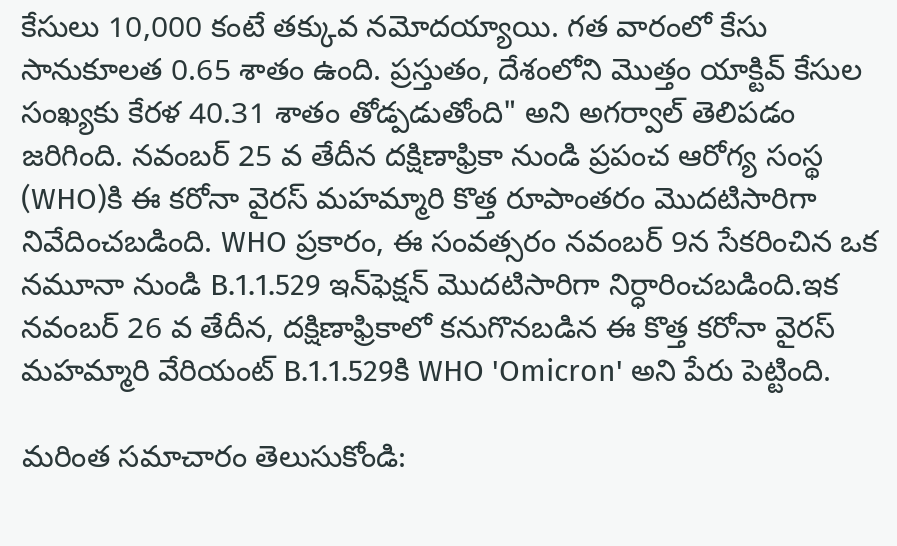కేసులు 10,000 కంటే తక్కువ నమోదయ్యాయి. గత వారంలో కేసు సానుకూలత 0.65 శాతం ఉంది. ప్రస్తుతం, దేశంలోని మొత్తం యాక్టివ్ కేసుల సంఖ్యకు కేరళ 40.31 శాతం తోడ్పడుతోంది" అని అగర్వాల్ తెలిపడం జరిగింది. నవంబర్ 25 వ తేదీన దక్షిణాఫ్రికా నుండి ప్రపంచ ఆరోగ్య సంస్థ (WHO)కి ఈ కరోనా వైరస్ మహమ్మారి కొత్త రూపాంతరం మొదటిసారిగా నివేదించబడింది. WHO ప్రకారం, ఈ సంవత్సరం నవంబర్ 9న సేకరించిన ఒక నమూనా నుండి B.1.1.529 ఇన్‌ఫెక్షన్ మొదటిసారిగా నిర్ధారించబడింది.ఇక నవంబర్ 26 వ తేదీన, దక్షిణాఫ్రికాలో కనుగొనబడిన ఈ కొత్త కరోనా వైరస్ మహమ్మారి వేరియంట్ B.1.1.529కి WHO 'Omicron' అని పేరు పెట్టింది.

మరింత సమాచారం తెలుసుకోండి: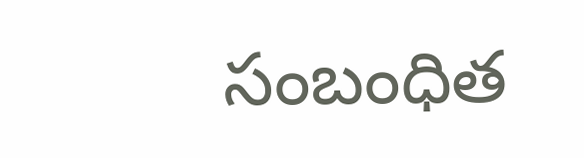సంబంధిత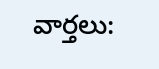వార్తలు: